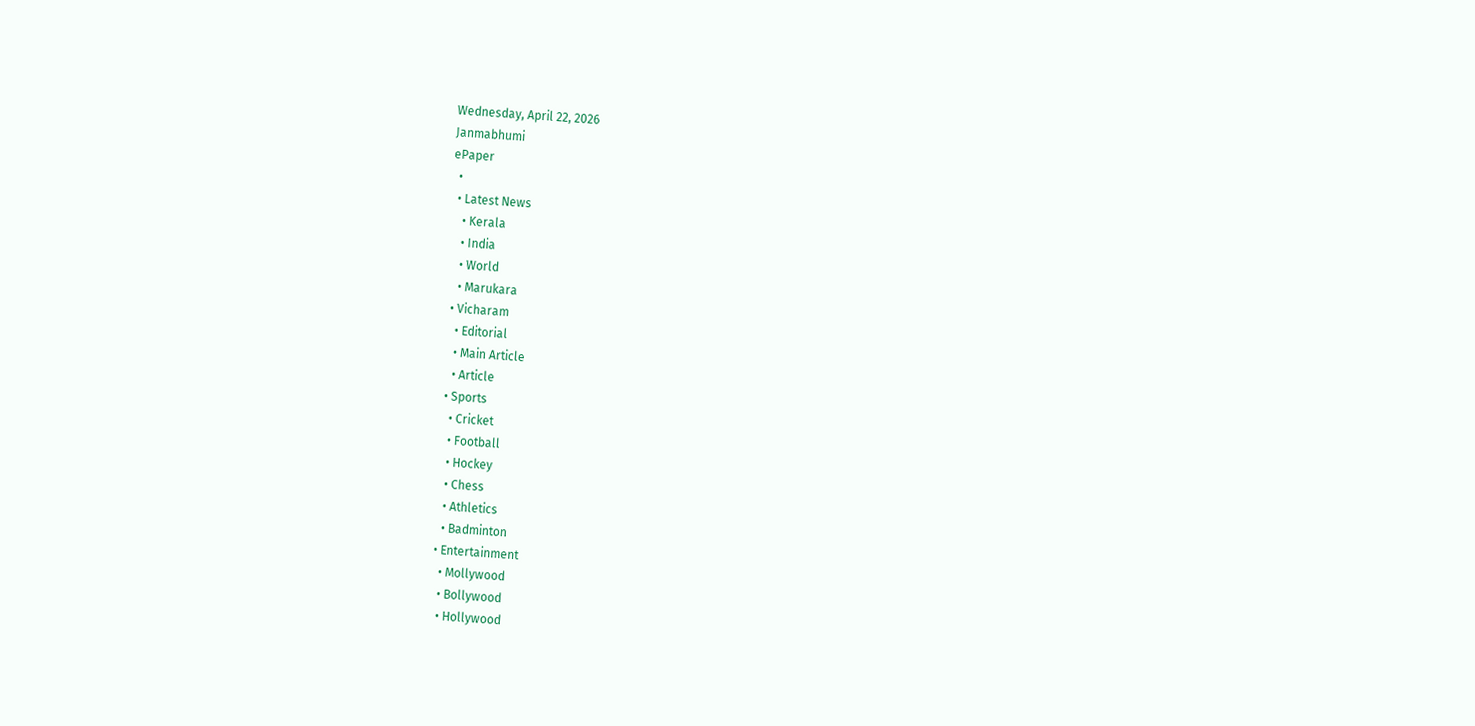Wednesday, April 22, 2026
Janmabhumi
ePaper
  •
  • Latest News
    • Kerala
    • India
    • World
    • Marukara
  • Vicharam
    • Editorial
    • Main Article
    • Article
  • Sports
    • Cricket
    • Football
    • Hockey
    • Chess
    • Athletics
    • Badminton
  • Entertainment
    • Mollywood
    • Bollywood
    • Hollywood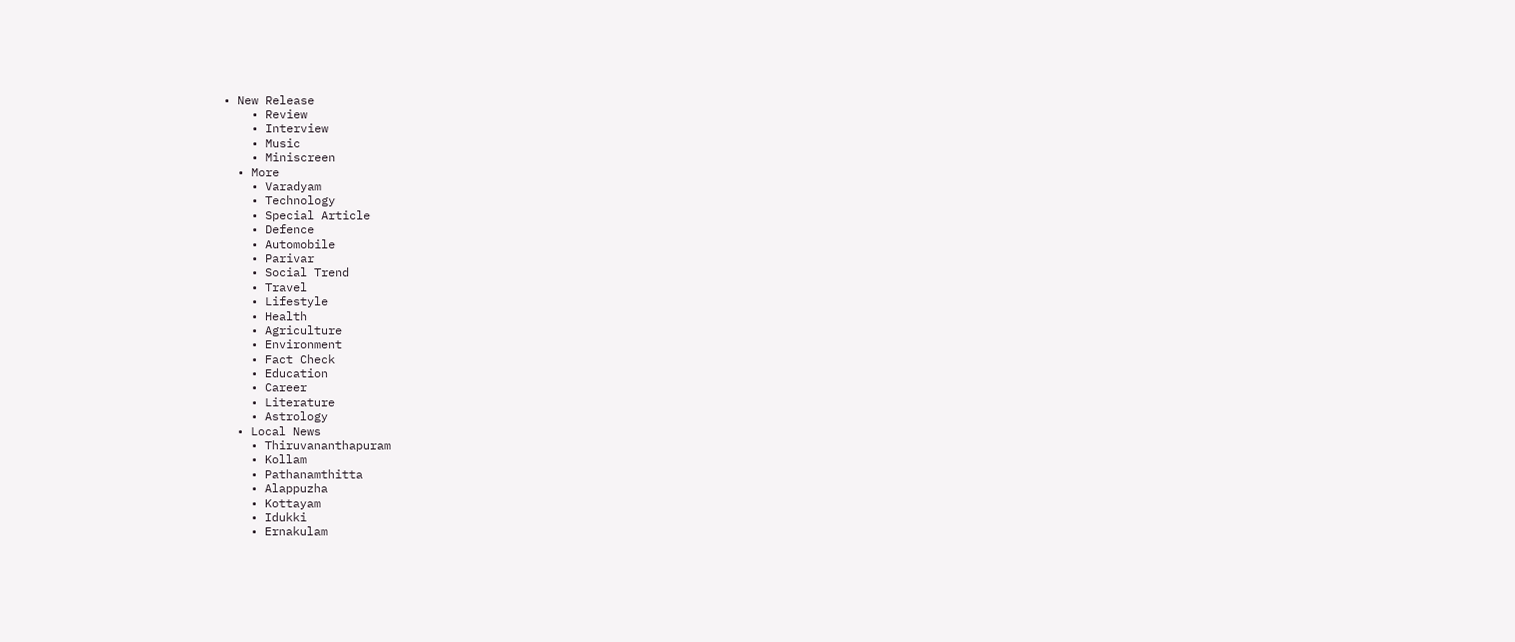• New Release
    • Review
    • Interview
    • Music
    • Miniscreen
  • More
    • Varadyam
    • Technology
    • Special Article
    • Defence
    • Automobile
    • Parivar
    • Social Trend
    • Travel
    • Lifestyle
    • Health
    • Agriculture
    • Environment
    • Fact Check
    • Education
    • Career
    • Literature
    • Astrology
  • Local News
    • Thiruvananthapuram
    • Kollam
    • Pathanamthitta
    • Alappuzha
    • Kottayam
    • Idukki
    • Ernakulam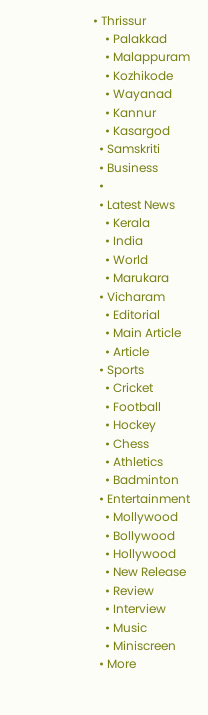• Thrissur
    • Palakkad
    • Malappuram
    • Kozhikode
    • Wayanad
    • Kannur
    • Kasargod
  • Samskriti
  • Business
  •
  • Latest News
    • Kerala
    • India
    • World
    • Marukara
  • Vicharam
    • Editorial
    • Main Article
    • Article
  • Sports
    • Cricket
    • Football
    • Hockey
    • Chess
    • Athletics
    • Badminton
  • Entertainment
    • Mollywood
    • Bollywood
    • Hollywood
    • New Release
    • Review
    • Interview
    • Music
    • Miniscreen
  • More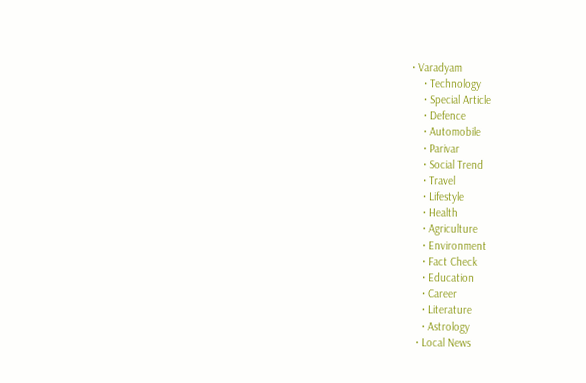• Varadyam
    • Technology
    • Special Article
    • Defence
    • Automobile
    • Parivar
    • Social Trend
    • Travel
    • Lifestyle
    • Health
    • Agriculture
    • Environment
    • Fact Check
    • Education
    • Career
    • Literature
    • Astrology
  • Local News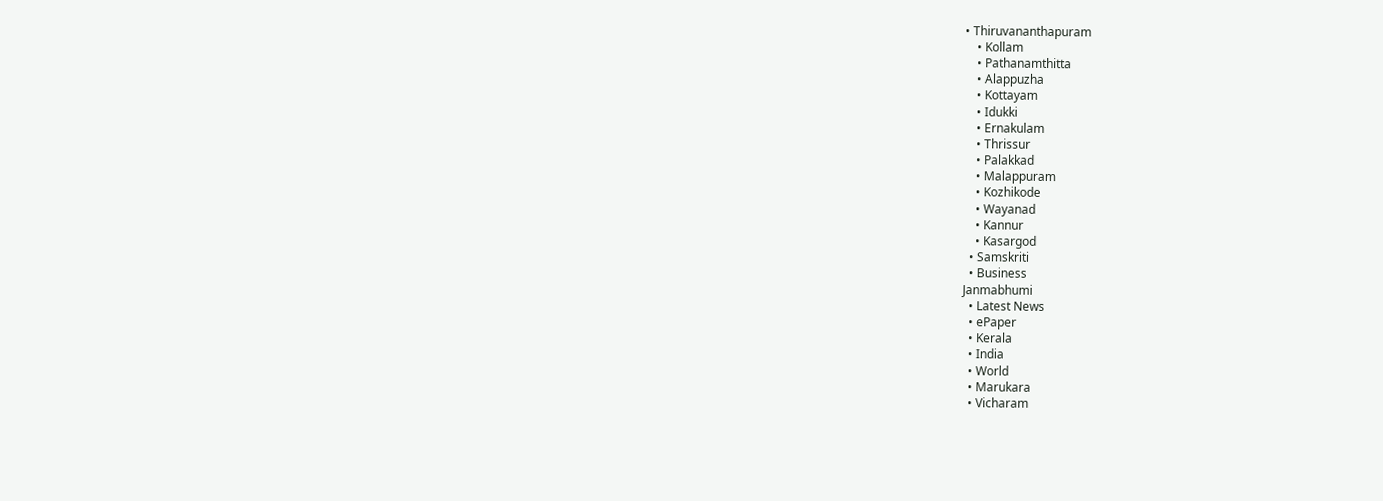• Thiruvananthapuram
    • Kollam
    • Pathanamthitta
    • Alappuzha
    • Kottayam
    • Idukki
    • Ernakulam
    • Thrissur
    • Palakkad
    • Malappuram
    • Kozhikode
    • Wayanad
    • Kannur
    • Kasargod
  • Samskriti
  • Business
Janmabhumi
  • Latest News
  • ePaper
  • Kerala
  • India
  • World
  • Marukara
  • Vicharam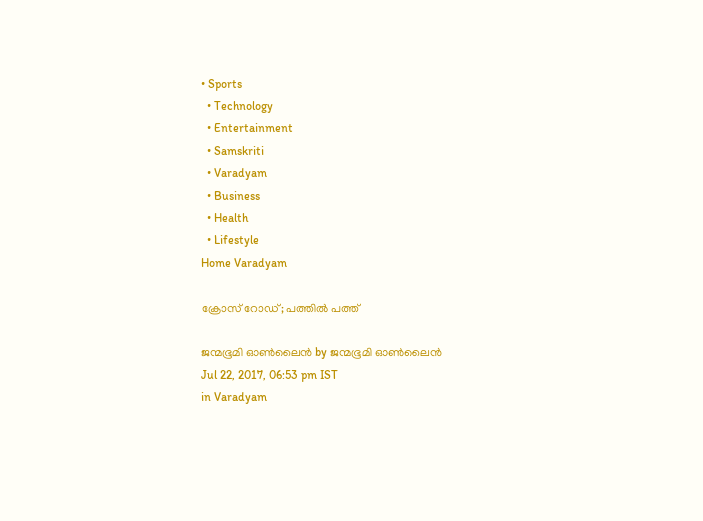• Sports
  • Technology
  • Entertainment
  • Samskriti
  • Varadyam
  • Business
  • Health
  • Lifestyle
Home Varadyam

ക്രോസ് റോഡ്; പത്തില്‍ പത്ത്

ജന്മഭൂമി ഓണ്‍ലൈന്‍ by ജന്മഭൂമി ഓണ്‍ലൈന്‍
Jul 22, 2017, 06:53 pm IST
in Varadyam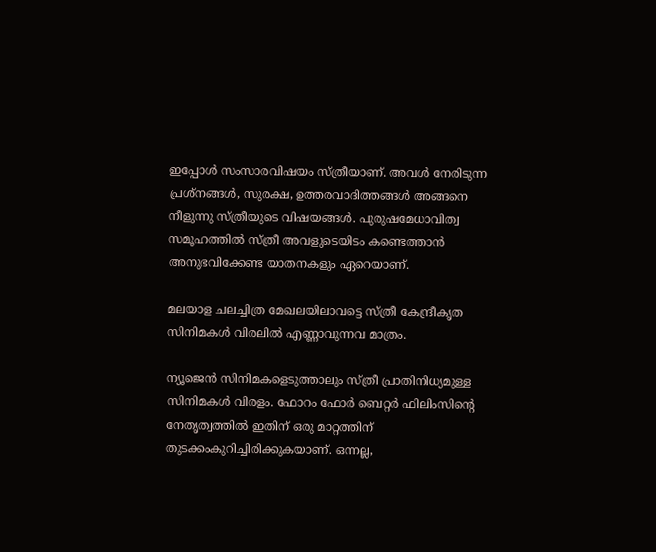ഇപ്പോള്‍ സംസാരവിഷയം സ്ത്രീയാണ്. അവള്‍ നേരിടുന്ന പ്രശ്‌നങ്ങള്‍, സുരക്ഷ, ഉത്തരവാദിത്തങ്ങള്‍ അങ്ങനെ നീളുന്നു സ്ത്രീയുടെ വിഷയങ്ങള്‍. പുരുഷമേധാവിത്വ സമൂഹത്തില്‍ സ്ത്രീ അവളുടെയിടം കണ്ടെത്താന്‍ അനുഭവിക്കേണ്ട യാതനകളും ഏറെയാണ്.

മലയാള ചലച്ചിത്ര മേഖലയിലാവട്ടെ സ്ത്രീ കേന്ദ്രീകൃത സിനിമകള്‍ വിരലില്‍ എണ്ണാവുന്നവ മാത്രം.

ന്യൂജെന്‍ സിനിമകളെടുത്താലും സ്ത്രീ പ്രാതിനിധ്യമുള്ള സിനിമകള്‍ വിരളം. ഫോറം ഫോര്‍ ബെറ്റര്‍ ഫിലിംസിന്റെ നേതൃത്വത്തില്‍ ഇതിന് ഒരു മാറ്റത്തിന് തുടക്കംകുറിച്ചിരിക്കുകയാണ്. ഒന്നല്ല,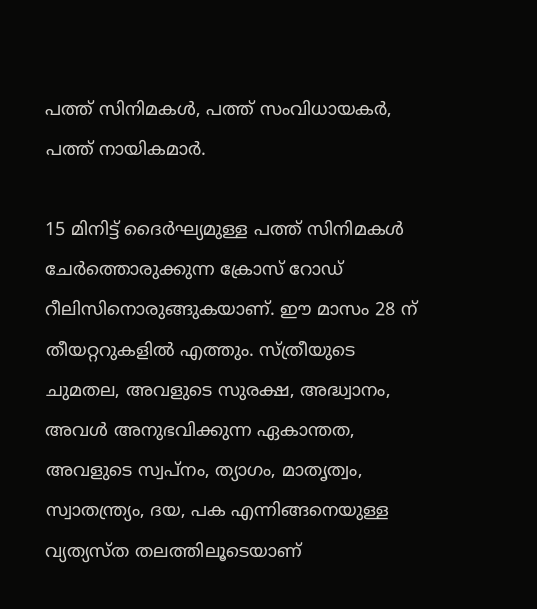പത്ത് സിനിമകള്‍, പത്ത് സംവിധായകര്‍, പത്ത് നായികമാര്‍.

15 മിനിട്ട് ദൈര്‍ഘ്യമുള്ള പത്ത് സിനിമകള്‍ ചേര്‍ത്തൊരുക്കുന്ന ക്രോസ് റോഡ് റീലിസിനൊരുങ്ങുകയാണ്. ഈ മാസം 28 ന് തീയറ്ററുകളില്‍ എത്തും. സ്ത്രീയുടെ ചുമതല, അവളുടെ സുരക്ഷ, അദ്ധ്വാനം, അവള്‍ അനുഭവിക്കുന്ന ഏകാന്തത, അവളുടെ സ്വപ്‌നം, ത്യാഗം, മാതൃത്വം, സ്വാതന്ത്ര്യം, ദയ, പക എന്നിങ്ങനെയുള്ള വ്യത്യസ്ത തലത്തിലൂടെയാണ്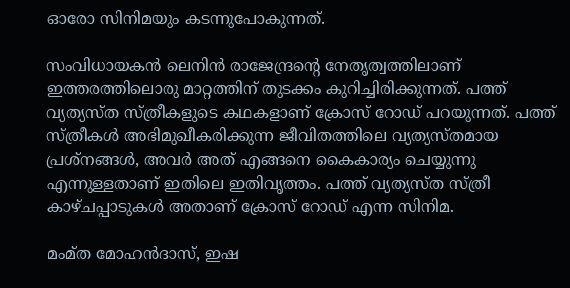ഓരോ സിനിമയും കടന്നുപോകുന്നത്.

സംവിധായകന്‍ ലെനിന്‍ രാജേന്ദ്രന്റെ നേതൃത്വത്തിലാണ് ഇത്തരത്തിലൊരു മാറ്റത്തിന് തുടക്കം കുറിച്ചിരിക്കുന്നത്. പത്ത് വ്യത്യസ്ത സ്ത്രീകളുടെ കഥകളാണ് ക്രോസ് റോഡ് പറയുന്നത്. പത്ത് സ്ത്രീകള്‍ അഭിമുഖീകരിക്കുന്ന ജീവിതത്തിലെ വ്യത്യസ്തമായ പ്രശ്‌നങ്ങള്‍, അവര്‍ അത് എങ്ങനെ കൈകാര്യം ചെയ്യുന്നു എന്നുള്ളതാണ് ഇതിലെ ഇതിവൃത്തം. പത്ത് വ്യത്യസ്ത സ്ത്രീ കാഴ്ചപ്പാടുകള്‍ അതാണ് ക്രോസ് റോഡ് എന്ന സിനിമ.

മംമ്ത മോഹന്‍ദാസ്, ഇഷ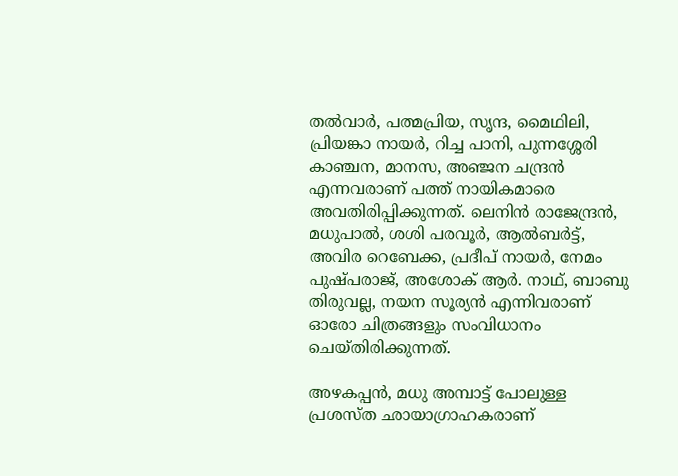തല്‍വാര്‍, പത്മപ്രിയ, സൃന്ദ, മൈഥിലി, പ്രിയങ്കാ നായര്‍, റിച്ച പാനി, പുന്നശ്ശേരി കാഞ്ചന, മാനസ, അഞ്ജന ചന്ദ്രന്‍ എന്നവരാണ് പത്ത് നായികമാരെ അവതിരിപ്പിക്കുന്നത്. ലെനിന്‍ രാജേന്ദ്രന്‍, മധുപാല്‍, ശശി പരവൂര്‍, ആല്‍ബര്‍ട്ട്, അവിര റെബേക്ക, പ്രദീപ് നായര്‍, നേമം പുഷ്പരാജ്, അശോക് ആര്‍. നാഥ്, ബാബു തിരുവല്ല, നയന സൂര്യന്‍ എന്നിവരാണ് ഓരോ ചിത്രങ്ങളും സംവിധാനം ചെയ്തിരിക്കുന്നത്.

അഴകപ്പന്‍, മധു അമ്പാട്ട് പോലുള്ള പ്രശസ്ത ഛായാഗ്രാഹകരാണ്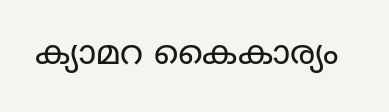ക്യാമറ കൈകാര്യം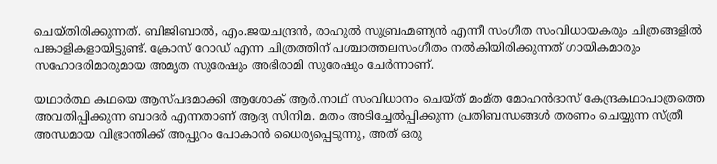ചെയ്തിരിക്കുന്നത്. ബിജിബാല്‍, എം.ജയചന്ദ്രന്‍, രാഹുല്‍ സുബ്രഹ്മണ്യന്‍ എന്നീ സംഗീത സംവിധായകരും ചിത്രങ്ങളില്‍ പങ്കാളികളായിട്ടുണ്ട്. ക്രോസ് റോഡ് എന്ന ചിത്രത്തിന് പശ്ചാത്തലസംഗീതം നല്‍കിയിരിക്കുന്നത് ഗായികമാരും സഹോദരിമാരുമായ അമൃത സുരേഷും അഭിരാമി സുരേഷും ചേര്‍ന്നാണ്.

യഥാര്‍ത്ഥ കഥയെ ആസ്പദമാക്കി ആശോക് ആര്‍.നാഥ് സംവിധാനം ചെയ്ത് മംമ്ത മോഹന്‍ദാസ് കേന്ദ്രകഥാപാത്രത്തെ അവതിപ്പിക്കുന്ന ബാദര്‍ എന്നതാണ് ആദ്യ സിനിമ. മതം അടിച്ചേല്‍പ്പിക്കുന്ന പ്രതിബന്ധങ്ങള്‍ തരണം ചെയ്യുന്ന സ്ത്രീ അന്ധമായ വിഭ്രാന്തിക്ക് അപ്പുറം പോകാന്‍ ധൈര്യപ്പെടുന്നു, അത് ഒരു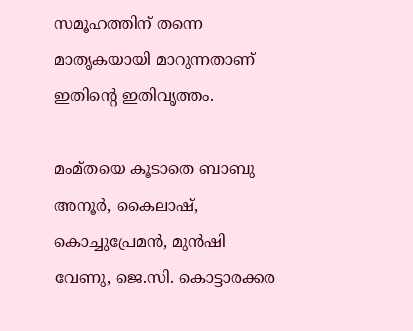സമൂഹത്തിന് തന്നെ മാതൃകയായി മാറുന്നതാണ് ഇതിന്റെ ഇതിവൃത്തം.

മംമ്തയെ കൂടാതെ ബാബു അനൂര്‍, കൈലാഷ്, കൊച്ചുപ്രേമന്‍, മുന്‍ഷി വേണു, ജെ.സി. കൊട്ടാരക്കര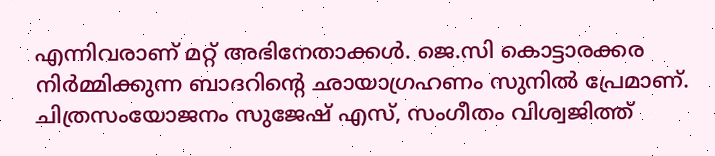എന്നിവരാണ് മറ്റ് അഭിനേതാക്കള്‍. ജെ.സി കൊട്ടാരക്കര നിര്‍മ്മിക്കുന്ന ബാദറിന്റെ ഛായാഗ്രഹണം സുനില്‍ പ്രേമാണ്. ചിത്രസംയോജനം സുജേഷ് എസ്, സംഗീതം വിശ്വജിത്ത്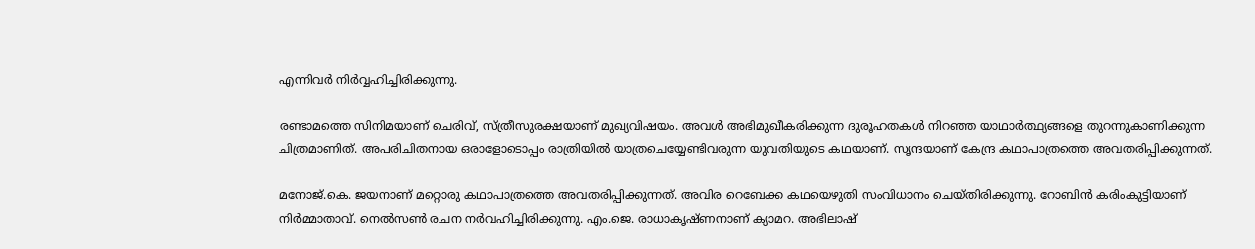എന്നിവര്‍ നിര്‍വ്വഹിച്ചിരിക്കുന്നു.

രണ്ടാമത്തെ സിനിമയാണ് ചെരിവ്, സ്ത്രീസുരക്ഷയാണ് മുഖ്യവിഷയം. അവള്‍ അഭിമുഖീകരിക്കുന്ന ദുരൂഹതകള്‍ നിറഞ്ഞ യാഥാര്‍ത്ഥ്യങ്ങളെ തുറന്നുകാണിക്കുന്ന ചിത്രമാണിത്. അപരിചിതനായ ഒരാളോടൊപ്പം രാത്രിയില്‍ യാത്രചെയ്യേണ്ടിവരുന്ന യുവതിയുടെ കഥയാണ്. സൃന്ദയാണ് കേന്ദ്ര കഥാപാത്രത്തെ അവതരിപ്പിക്കുന്നത്.

മനോജ്.കെ. ജയനാണ് മറ്റൊരു കഥാപാത്രത്തെ അവതരിപ്പിക്കുന്നത്. അവിര റെബേക്ക കഥയെഴുതി സംവിധാനം ചെയ്തിരിക്കുന്നു. റോബിന്‍ കരിംകുട്ടിയാണ് നിര്‍മ്മാതാവ്. നെല്‍സണ്‍ രചന നര്‍വഹിച്ചിരിക്കുന്നു. എം.ജെ. രാധാകൃഷ്ണനാണ് ക്യാമറ. അഭിലാഷ്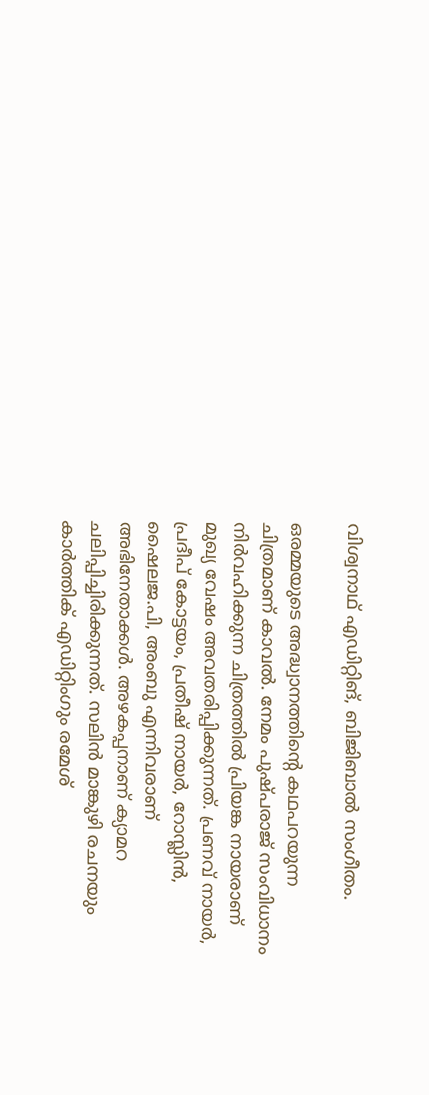വിശ്വനാഥ് എഡിറ്റിങ്, ബിജിബാല്‍ സംഗീതം.

ഒരമ്മയുടെ അദ്ധ്വാനത്തിന്റെ കഥപറയുന്ന ചിത്രമാണ് കാവല്‍. നേമം പുഷ്പരാജ് സംവിധാനം നിര്‍വഹിക്കുന്ന ചിത്രത്തില്‍ പ്രിയങ്ക നായരാണ് മുഖ്യ വേഷം അവതരിപ്പിക്കുന്നത്. പ്രണവ് നായര്‍, പ്രദീപ് കോട്ടയം, പ്രതീഷ് നായര്‍, റോസ്ലിന്‍, ഷൈലജ.പി, അംബു എന്നിവരാണ് അഭിനേതാക്കള്‍. അഴകപ്പനാണ് ക്യാമറ ചലിപ്പിച്ചിരിക്കുന്നത്. സലിന്‍ മാങ്കുഴി രചനയും കാര്‍ത്തിക് എഡിറ്റിംഗും രമേശ്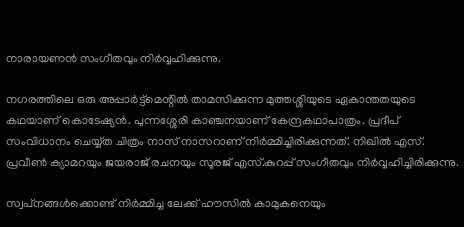നാരായണന്‍ സംഗീതവും നിര്‍വ്വഹിക്കുന്നു.

നഗരത്തിലെ ഒരു അപ്പാര്‍ട്ട്‌മെന്റില്‍ താമസിക്കുന്ന മുത്തശ്ശിയുടെ ഏകാന്തതയുടെ കഥയാണ് കൊടേഷ്യന്‍. പുന്നശ്ശേരി കാഞ്ചനയാണ് കേന്ദ്രകഥാപാത്രം. പ്രദീപ് സംവിധാനം ചെയ്യ്ത ചിത്രം നാസ് നാസറാണ് നിര്‍മ്മിച്ചിരിക്കുന്നത്. നിഖില്‍ എസ്. പ്രവീണ്‍ ക്യാമറയും ജയരാജ് രചനയും സൂരജ് എസ്.കുറപ്പ് സംഗീതവും നിര്‍വ്വഹിച്ചിരിക്കുന്നു.

സ്വപ്‌നങ്ങള്‍ക്കൊണ്ട് നിര്‍മ്മിച്ച ലേക്ക് ഹൗസില്‍ കാമുകനെയും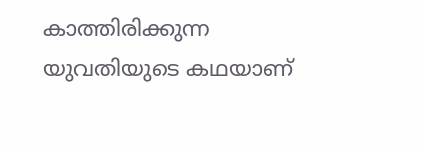കാത്തിരിക്കുന്ന യുവതിയുടെ കഥയാണ്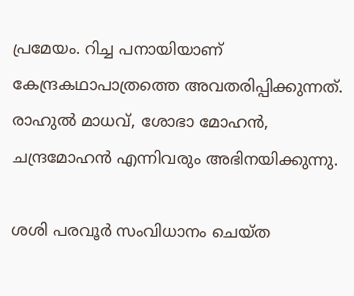പ്രമേയം. റിച്ച പനായിയാണ് കേന്ദ്രകഥാപാത്രത്തെ അവതരിപ്പിക്കുന്നത്. രാഹുല്‍ മാധവ്, ശോഭാ മോഹന്‍, ചന്ദ്രമോഹന്‍ എന്നിവരും അഭിനയിക്കുന്നു.

ശശി പരവൂര്‍ സംവിധാനം ചെയ്ത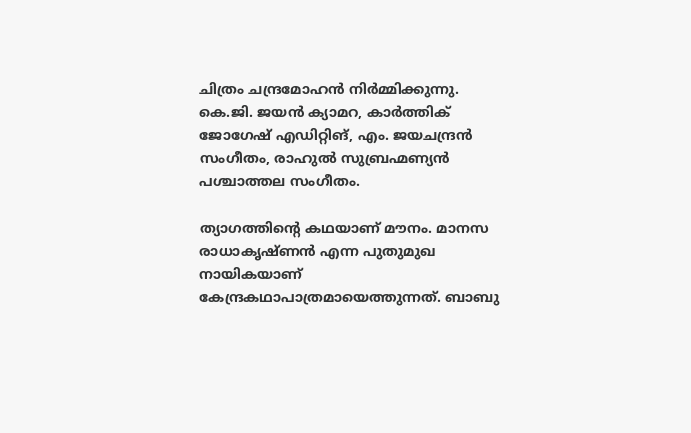ചിത്രം ചന്ദ്രമോഹന്‍ നിര്‍മ്മിക്കുന്നു. കെ.ജി. ജയന്‍ ക്യാമറ, കാര്‍ത്തിക് ജോഗേഷ് എഡിറ്റിങ്, എം. ജയചന്ദ്രന്‍ സംഗീതം, രാഹുല്‍ സുബ്രഹ്മണ്യന്‍ പശ്ചാത്തല സംഗീതം.

ത്യാഗത്തിന്റെ കഥയാണ് മൗനം. മാനസ രാധാകൃഷ്ണന്‍ എന്ന പുതുമുഖ നായികയാണ് കേന്ദ്രകഥാപാത്രമായെത്തുന്നത്. ബാബു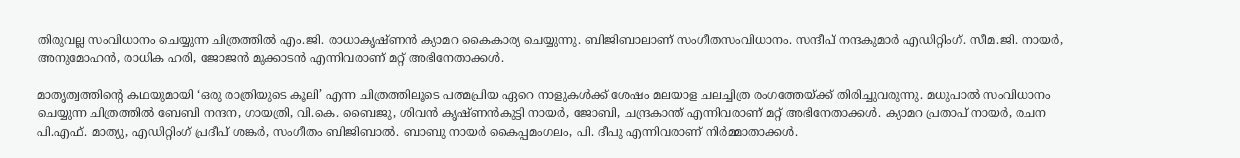തിരുവല്ല സംവിധാനം ചെയ്യുന്ന ചിത്രത്തില്‍ എം.ജി. രാധാകൃഷ്ണന്‍ ക്യാമറ കൈകാര്യ ചെയ്യുന്നു. ബിജിബാലാണ് സംഗീതസംവിധാനം. സന്ദീപ് നന്ദകുമാര്‍ എഡിറ്റിംഗ്. സീമ.ജി. നായര്‍, അനുമോഹന്‍, രാധിക ഹരി, ജോജന്‍ മുക്കാടന്‍ എന്നിവരാണ് മറ്റ് അഭിനേതാക്കള്‍.

മാതൃത്വത്തിന്റെ കഥയുമായി ‘ഒരു രാത്രിയുടെ കൂലി’ എന്ന ചിത്രത്തിലൂടെ പത്മപ്രിയ ഏറെ നാളുകള്‍ക്ക് ശേഷം മലയാള ചലച്ചിത്ര രംഗത്തേയ്‌ക്ക് തിരിച്ചുവരുന്നു. മധുപാല്‍ സംവിധാനം ചെയ്യുന്ന ചിത്രത്തില്‍ ബേബി നന്ദന, ഗായത്രി, വി.കെ. ബൈജു, ശിവന്‍ കൃഷ്ണന്‍കുട്ടി നായര്‍, ജോബി, ചന്ദ്രകാന്ത് എന്നിവരാണ് മറ്റ് അഭിനേതാക്കള്‍. ക്യാമറ പ്രതാപ് നായര്‍, രചന പി.എഫ്. മാത്യു, എഡിറ്റിംഗ് പ്രദീപ് ശങ്കര്‍, സംഗീതം ബിജിബാല്‍. ബാബു നായര്‍ കൈപ്പമംഗലം, പി. ദീപു എന്നിവരാണ് നിര്‍മ്മാതാക്കള്‍.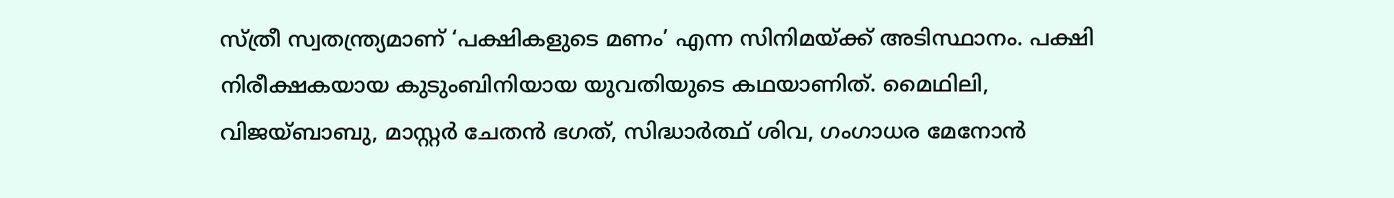സ്ത്രീ സ്വതന്ത്ര്യമാണ് ‘പക്ഷികളുടെ മണം’ എന്ന സിനിമയ്‌ക്ക് അടിസ്ഥാനം. പക്ഷി നിരീക്ഷകയായ കുടുംബിനിയായ യുവതിയുടെ കഥയാണിത്. മൈഥിലി, വിജയ്ബാബു, മാസ്റ്റര്‍ ചേതന്‍ ഭഗത്, സിദ്ധാര്‍ത്ഥ് ശിവ, ഗംഗാധര മേനോന്‍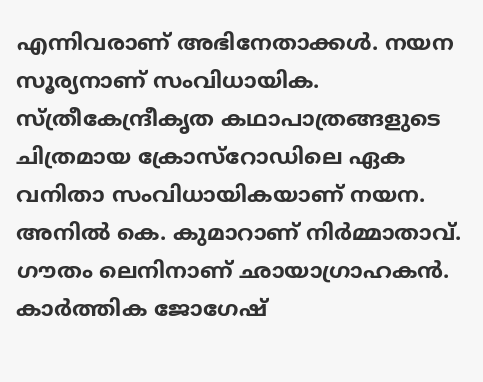എന്നിവരാണ് അഭിനേതാക്കള്‍. നയന സൂര്യനാണ് സംവിധായിക. സ്ത്രീകേന്ദ്രീകൃത കഥാപാത്രങ്ങളുടെ ചിത്രമായ ക്രോസ്‌റോഡിലെ ഏക വനിതാ സംവിധായികയാണ് നയന. അനില്‍ കെ. കുമാറാണ് നിര്‍മ്മാതാവ്. ഗൗതം ലെനിനാണ് ഛായാഗ്രാഹകന്‍. കാര്‍ത്തിക ജോഗേഷ്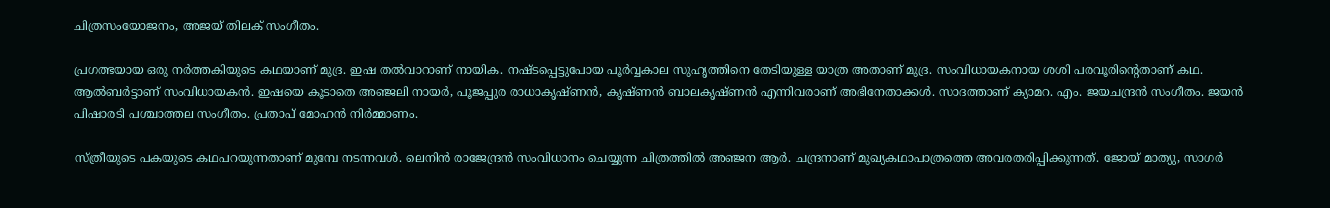ചിത്രസംയോജനം, അജയ് തിലക് സംഗീതം.

പ്രഗത്ഭയായ ഒരു നര്‍ത്തകിയുടെ കഥയാണ് മുദ്ര. ഇഷ തല്‍വാറാണ് നായിക. നഷ്ടപ്പെട്ടുപോയ പൂര്‍വ്വകാല സുഹൃത്തിനെ തേടിയുള്ള യാത്ര അതാണ് മുദ്ര. സംവിധായകനായ ശശി പരവൂരിന്റെതാണ് കഥ. ആല്‍ബര്‍ട്ടാണ് സംവിധായകന്‍. ഇഷയെ കൂടാതെ അഞ്ജലി നായര്‍, പൂജപ്പുര രാധാകൃഷ്ണന്‍, കൃഷ്ണന്‍ ബാലകൃഷ്ണന്‍ എന്നിവരാണ് അഭിനേതാക്കള്‍. സാദത്താണ് ക്യാമറ. എം. ജയചന്ദ്രന്‍ സംഗീതം. ജയന്‍ പിഷാരടി പശ്ചാത്തല സംഗീതം. പ്രതാപ് മോഹന്‍ നിര്‍മ്മാണം.

സ്ത്രീയുടെ പകയുടെ കഥപറയുന്നതാണ് മുമ്പേ നടന്നവള്‍. ലെനിന്‍ രാജേന്ദ്രന്‍ സംവിധാനം ചെയ്യുന്ന ചിത്രത്തില്‍ അഞ്ജന ആര്‍. ചന്ദ്രനാണ് മുഖ്യകഥാപാത്രത്തെ അവരതരിപ്പിക്കുന്നത്. ജോയ് മാത്യു, സാഗര്‍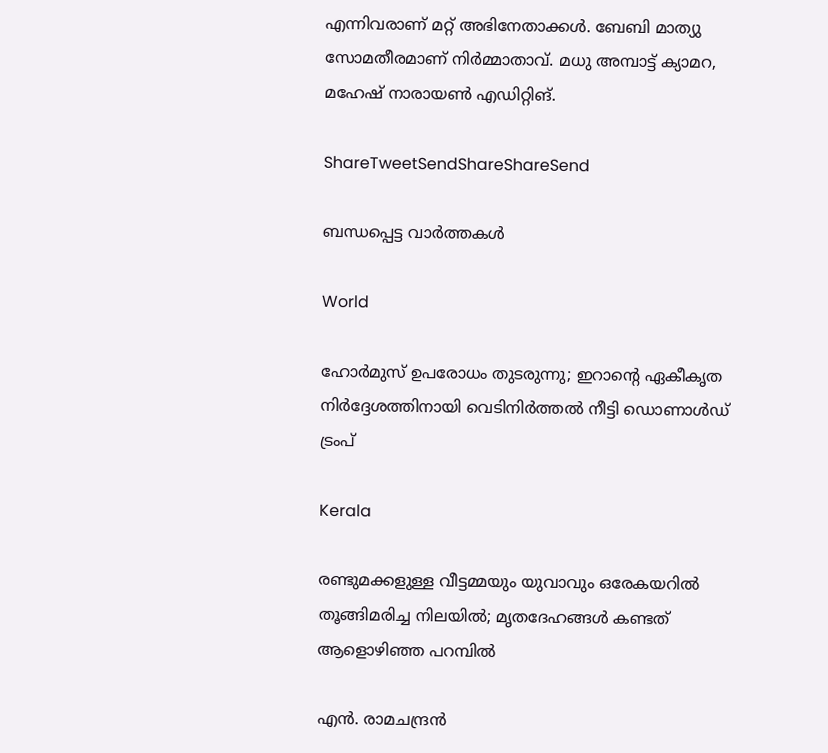എന്നിവരാണ് മറ്റ് അഭിനേതാക്കള്‍. ബേബി മാത്യു സോമതീരമാണ് നിര്‍മ്മാതാവ്. മധു അമ്പാട്ട് ക്യാമറ, മഹേഷ് നാരായണ്‍ എഡിറ്റിങ്.

ShareTweetSendShareShareSend

ബന്ധപ്പെട്ട വാര്‍ത്തകള്‍

World

ഹോർമുസ് ഉപരോധം തുടരുന്നു; ഇറാന്റെ ഏകീകൃത നിർദ്ദേശത്തിനായി വെടിനിർത്തൽ നീട്ടി ഡൊണാൾഡ് ട്രംപ്

Kerala

രണ്ടുമക്കളുള്ള വീട്ടമ്മയും യുവാവും ഒരേകയറിൽ തൂങ്ങിമരിച്ച നിലയിൽ; മൃതദേഹങ്ങൾ കണ്ടത് ആളൊഴിഞ്ഞ പറമ്പിൽ

എന്‍. രാമചന്ദ്രന്‍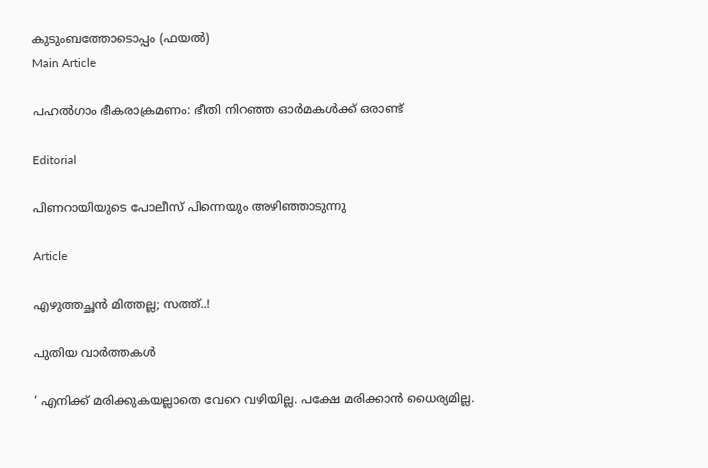കുടുംബത്തോടൊപ്പം (ഫയല്‍)
Main Article

പഹല്‍ഗാം ഭീകരാക്രമണം: ഭീതി നിറഞ്ഞ ഓര്‍മകള്‍ക്ക് ഒരാണ്ട്

Editorial

പിണറായിയുടെ പോലീസ് പിന്നെയും അഴിഞ്ഞാടുന്നു

Article

എഴുത്തച്ഛന്‍ മിത്തല്ല; സത്ത്..!

പുതിയ വാര്‍ത്തകള്‍

‘ എനിക്ക് മരിക്കുകയല്ലാതെ വേറെ വഴിയില്ല. പക്ഷേ മരിക്കാൻ ധൈര്യമില്ല.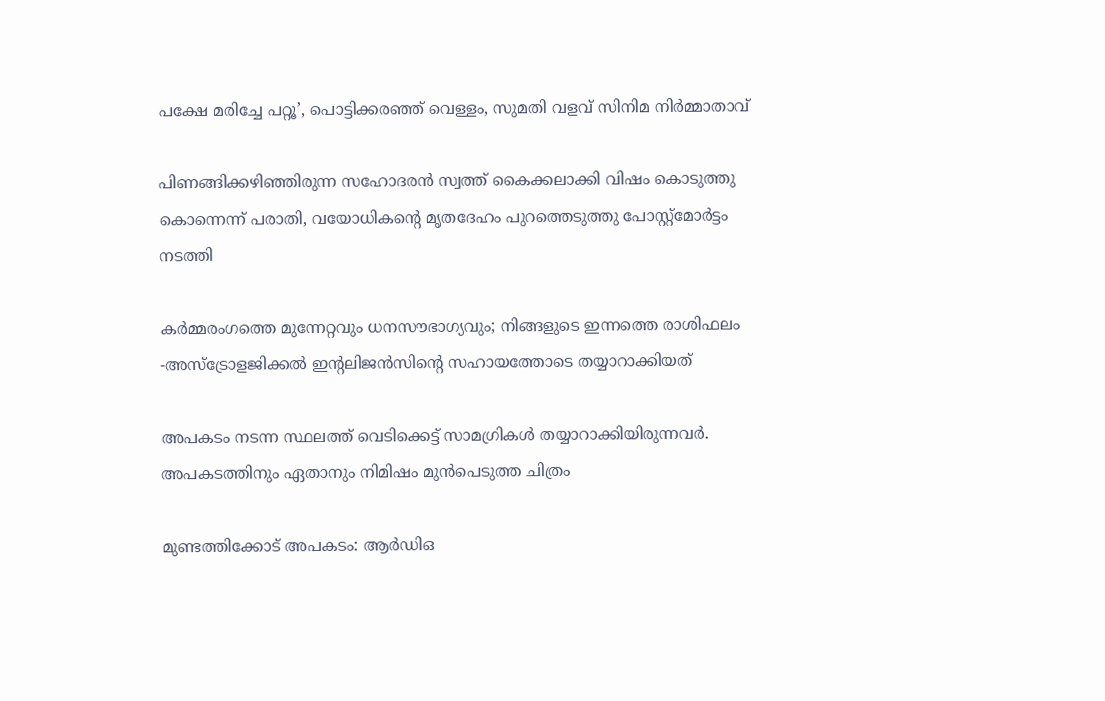പക്ഷേ മരിച്ചേ പറ്റൂ’, പൊട്ടിക്കരഞ്ഞ് വെള്ളം, സുമതി വളവ് സിനിമ നിർമ്മാതാവ്

പിണങ്ങിക്കഴിഞ്ഞിരുന്ന സഹോദരൻ സ്വത്ത് കൈക്കലാക്കി വിഷം കൊടുത്തു കൊന്നെന്ന് പരാതി, വയോധികന്റെ മൃതദേഹം പുറത്തെടുത്തു പോസ്റ്റ്മോർട്ടം നടത്തി

കർമ്മരംഗത്തെ മുന്നേറ്റവും ധനസൗഭാഗ്യവും; നിങ്ങളുടെ ഇന്നത്തെ രാശിഫലം -അസ്ട്രോളജിക്കൽ ഇന്റലിജൻസിന്റെ സഹായത്തോടെ തയ്യാറാക്കിയത്

അപകടം നടന്ന സ്ഥലത്ത് വെടിക്കെട്ട് സാമഗ്രികള്‍ തയ്യാറാക്കിയിരുന്നവര്‍. അപകടത്തിനും ഏതാനും നിമിഷം മുന്‍പെടുത്ത ചിത്രം

മുണ്ടത്തിക്കോട് അപകടം: ആര്‍ഡിഒ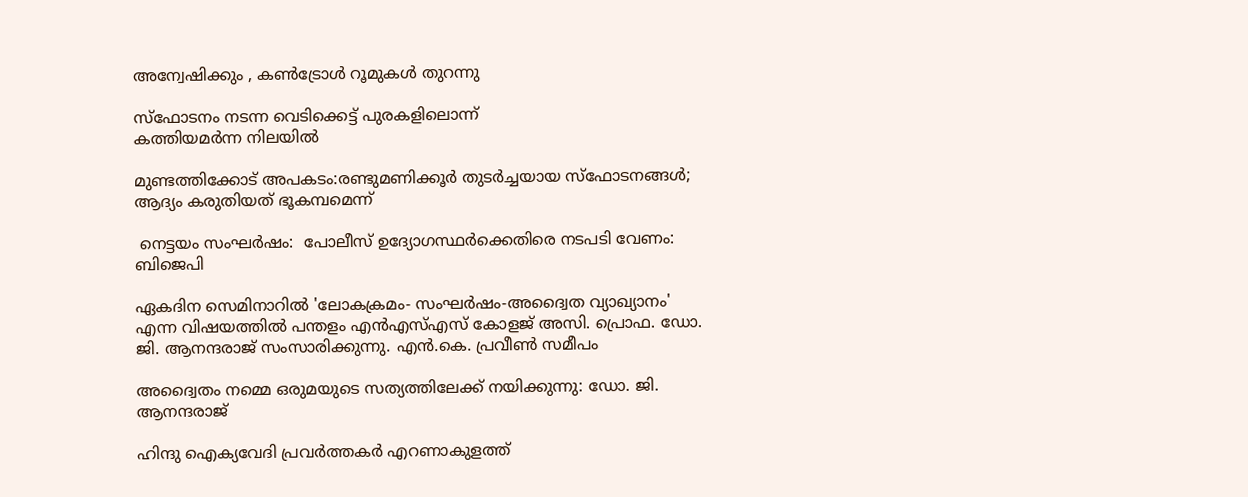അന്വേഷിക്കും , കണ്‍ട്രോള്‍ റൂമുകള്‍ തുറന്നു

സ്‌ഫോടനം നടന്ന വെടിക്കെട്ട് പുരകളിലൊന്ന്
കത്തിയമര്‍ന്ന നിലയില്‍

മുണ്ടത്തിക്കോട് അപകടം:രണ്ടുമണിക്കൂര്‍ തുടര്‍ച്ചയായ സ്‌ഫോടനങ്ങള്‍; ആദ്യം കരുതിയത് ഭൂകമ്പമെന്ന്

 നെട്ടയം സംഘര്‍ഷം:  പോലീസ് ഉദ്യോഗസ്ഥര്‍ക്കെതിരെ നടപടി വേണം: ബിജെപി

ഏകദിന സെമിനാറില്‍ 'ലോകക്രമം- സംഘര്‍ഷം-അദ്വൈത വ്യാഖ്യാനം' എന്ന വിഷയത്തില്‍ പന്തളം എന്‍എസ്എസ് കോളജ് അസി. പ്രൊഫ. ഡോ. ജി. ആനന്ദരാജ് സംസാരിക്കുന്നു. എന്‍.കെ. പ്രവീണ്‍ സമീപം

അദ്വൈതം നമ്മെ ഒരുമയുടെ സത്യത്തിലേക്ക് നയിക്കുന്നു: ഡോ. ജി. ആനന്ദരാജ്

ഹിന്ദു ഐക്യവേദി പ്രവര്‍ത്തകര്‍ എറണാകുളത്ത്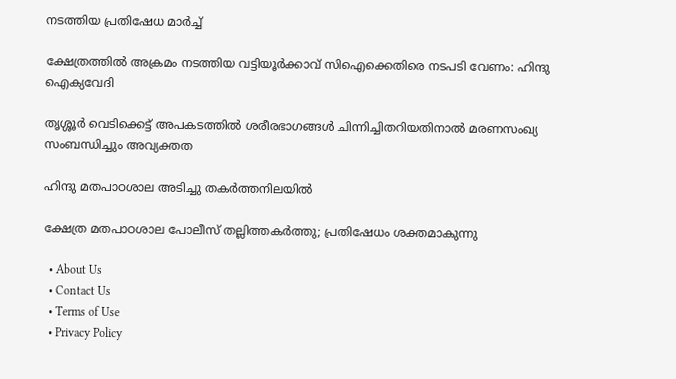നടത്തിയ പ്രതിഷേധ മാര്‍ച്ച്

ക്ഷേത്രത്തില്‍ അക്രമം നടത്തിയ വട്ടിയൂര്‍ക്കാവ് സിഐക്കെതിരെ നടപടി വേണം: ഹിന്ദു ഐക്യവേദി

തൃശ്ശൂർ വെടിക്കെട്ട് അപകടത്തിൽ ശരീരഭാഗങ്ങൾ ചിന്നിച്ചിതറിയതിനാൽ മരണസംഖ്യ സംബന്ധിച്ചും അവ്യക്തത

ഹിന്ദു മതപാഠശാല അടിച്ചു തകര്‍ത്തനിലയില്‍

ക്ഷേത്ര മതപാഠശാല പോലീസ് തല്ലിത്തകര്‍ത്തു; പ്രതിഷേധം ശക്തമാകുന്നു

  • About Us
  • Contact Us
  • Terms of Use
  • Privacy Policy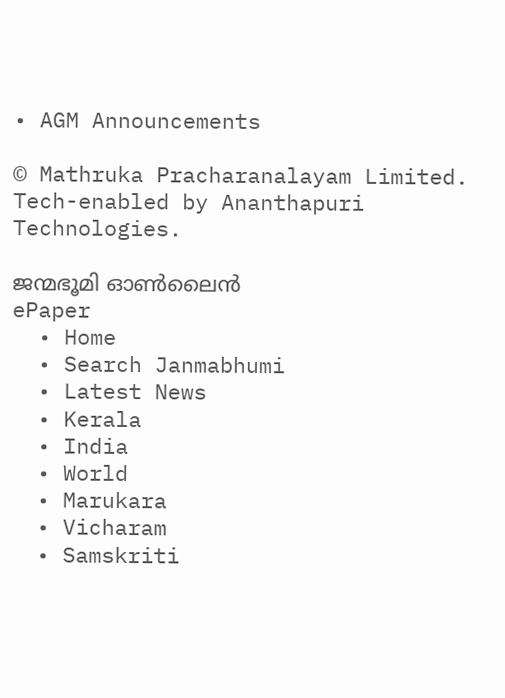• AGM Announcements

© Mathruka Pracharanalayam Limited.
Tech-enabled by Ananthapuri Technologies.

ജന്മഭൂമി ഓണ്‍ലൈന്‍
ePaper
  • Home
  • Search Janmabhumi
  • Latest News
  • Kerala
  • India
  • World
  • Marukara
  • Vicharam
  • Samskriti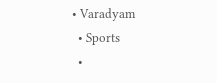• Varadyam
  • Sports
  •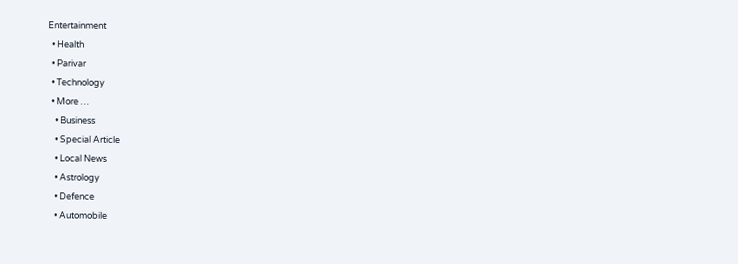Entertainment
  • Health
  • Parivar
  • Technology
  • More …
    • Business
    • Special Article
    • Local News
    • Astrology
    • Defence
    • Automobile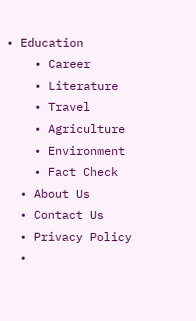• Education
    • Career
    • Literature
    • Travel
    • Agriculture
    • Environment
    • Fact Check
  • About Us
  • Contact Us
  • Privacy Policy
  •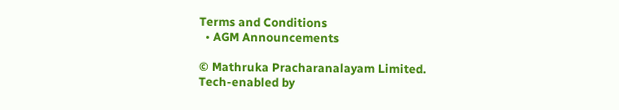Terms and Conditions
  • AGM Announcements

© Mathruka Pracharanalayam Limited.
Tech-enabled by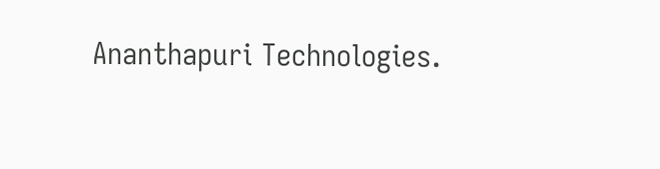Ananthapuri Technologies.